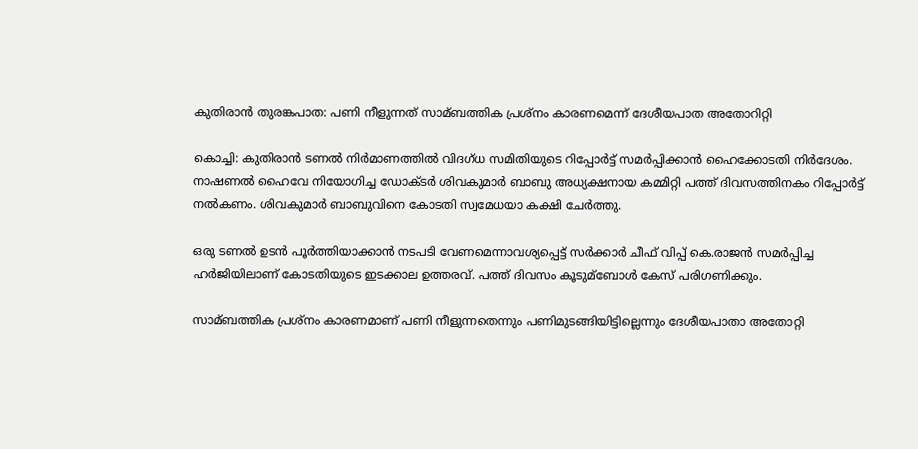കുതിരാന്‍ തുരങ്കപാത: പണി നീളുന്നത് സാമ്ബത്തിക പ്രശ്‌നം കാരണമെന്ന് ദേശീയപാത അതോറിറ്റി

കൊച്ചി: കുതിരാന്‍ ടണല്‍ നിര്‍മാണത്തില്‍ വിദഗ്‌ധ സമിതിയുടെ റിപ്പോര്‍ട്ട് സമര്‍പ്പിക്കാന്‍ ഹൈക്കോടതി നിര്‍ദേശം. നാഷണല്‍ ഹൈവേ നിയോഗിച്ച ഡോക്‌ടര്‍ ശിവകുമാര്‍ ബാബു അധ്യക്ഷനായ കമ്മിറ്റി പത്ത് ദിവസത്തിനകം റിപ്പോര്‍ട്ട് നല്‍കണം. ശിവകുമാര്‍ ബാബുവിനെ കോടതി സ്വമേധയാ കക്ഷി ചേര്‍ത്തു.

ഒരു ടണല്‍ ഉടന്‍ പൂര്‍ത്തിയാക്കാന്‍ നടപടി വേണമെന്നാവശ്യപ്പെട്ട് സര്‍ക്കാര്‍ ചീഫ് വിപ്പ് കെ.രാജന്‍ സമര്‍പ്പിച്ച ഹര്‍ജിയിലാണ് കോടതിയുടെ ഇടക്കാല ഉത്തരവ്. പത്ത് ദിവസം കൂടുമ്ബോള്‍ കേസ് പരിഗണിക്കും.

സാമ്ബത്തിക പ്രശ്‌നം കാരണമാണ് പണി നീളുന്നതെന്നും പണിമുടങ്ങിയിട്ടില്ലെന്നും ദേശീയപാതാ അതോറ്റി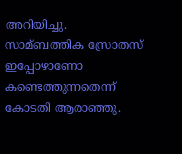അറിയിച്ചു. സാമ്ബത്തിക സ്രോതസ് ഇപ്പോഴാണോ കണ്ടെത്തുന്നതെന്ന് കോടതി ആരാഞ്ഞു.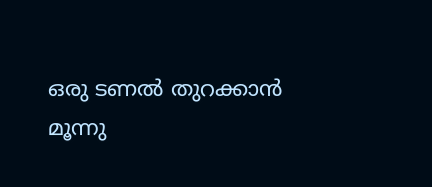ഒരു ടണല്‍ തുറക്കാന്‍ മൂന്നു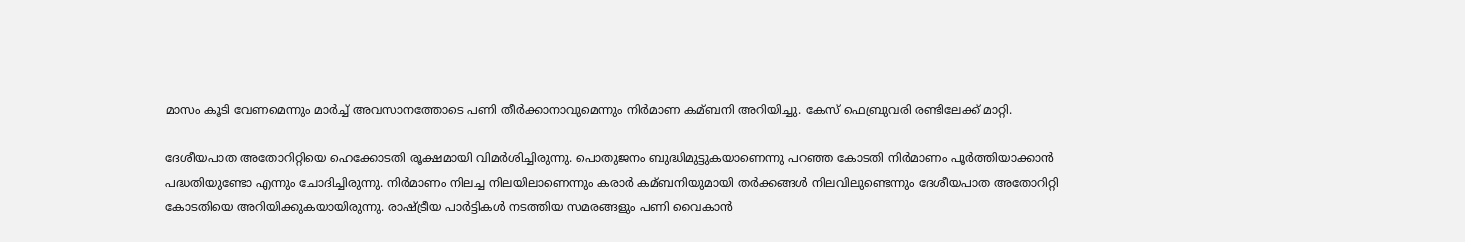മാസം കൂടി വേണമെന്നും മാര്‍ച്ച്‌ അവസാനത്തോടെ പണി തീര്‍ക്കാനാവുമെന്നും നിര്‍മാണ കമ്ബനി അറിയിച്ചു. കേസ് ഫെബ്രുവരി രണ്ടിലേക്ക് മാറ്റി.

ദേശീയപാത അതോറിറ്റിയെ ഹെക്കോടതി രൂക്ഷമായി വിമര്‍ശിച്ചിരുന്നു. പൊതുജനം ബുദ്ധിമുട്ടുകയാണെന്നു പറഞ്ഞ കോടതി നിര്‍മാണം പൂര്‍ത്തിയാക്കാന്‍ പദ്ധതിയുണ്ടോ എന്നും ചോദിച്ചിരുന്നു. നിര്‍മാണം നിലച്ച നിലയിലാണെന്നും കരാര്‍ കമ്ബനിയുമായി തര്‍ക്കങ്ങള്‍ നിലവിലുണ്ടെന്നും ദേശീയപാത അതോറിറ്റി കോടതിയെ അറിയിക്കുകയായിരുന്നു. രാഷ്ട്രീയ പാര്‍ട്ടികള്‍ നടത്തിയ സമരങ്ങളും പണി വൈകാന്‍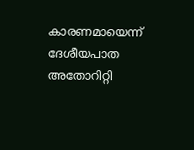കാരണമായെന്ന് ദേശീയപാത അതോറിറ്റി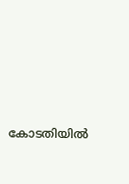കോടതിയില്‍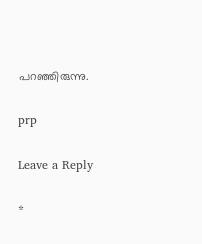പറഞ്ഞിരുന്നു.

prp

Leave a Reply

*